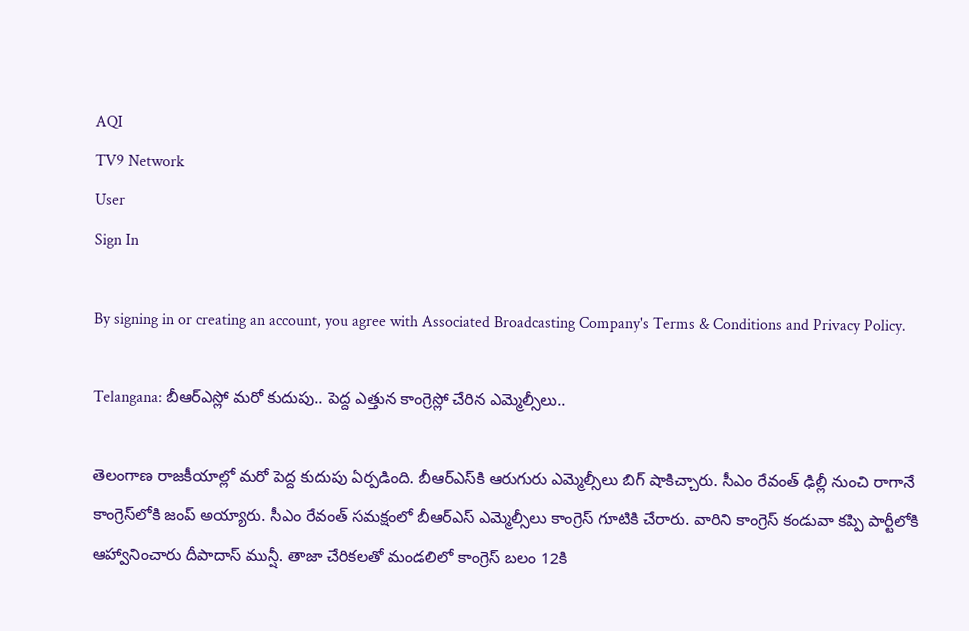AQI
TV9 Network
User
Sign In

By signing in or creating an account, you agree with Associated Broadcasting Company's Terms & Conditions and Privacy Policy.

Telangana: బీఆర్ఎస్లో మరో కుదుపు.. పెద్ద ఎత్తున కాంగ్రెస్లో చేరిన ఎమ్మెల్సీలు..

తెలంగాణ రాజకీయాల్లో మరో పెద్ద కుదుపు ఏర్పడింది. బీఆర్‌ఎస్‌కి ఆరుగురు ఎమ్మెల్సీలు బిగ్‌ షాకిచ్చారు. సీఎం రేవంత్ ఢిల్లీ నుంచి రాగానే కాంగ్రెస్‌లోకి జంప్‌ అయ్యారు. సీఎం రేవంత్‌ సమక్షంలో బీఆర్ఎస్ ఎమ్మెల్సీలు కాంగ్రెస్ గూటికి చేరారు. వారిని కాంగ్రెస్‌ కండువా కప్పి పార్టీలోకి ఆహ్వానించారు దీపాదాస్‌ మున్షీ. తాజా చేరికలతో మండలిలో కాంగ్రెస్ బలం 12కి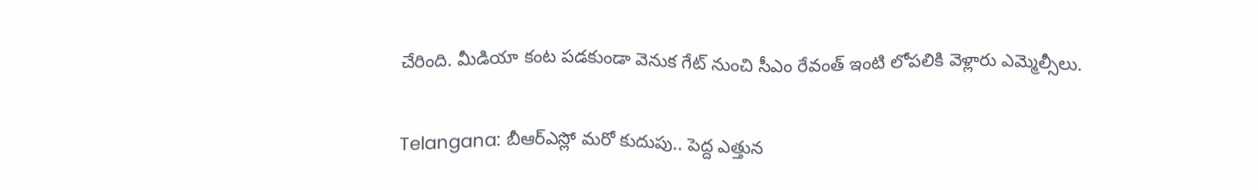చేరింది. మీడియా కంట పడకుండా వెనుక గేట్‌ నుంచి సీఎం రేవంత్ ఇంటి లోపలికి వెళ్లారు ఎమ్మెల్సీలు.

Telangana: బీఆర్ఎస్లో మరో కుదుపు.. పెద్ద ఎత్తున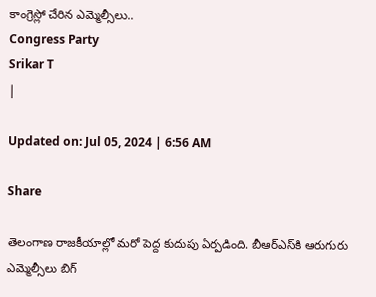కాంగ్రెస్లో చేరిన ఎమ్మెల్సీలు..
Congress Party
Srikar T
|

Updated on: Jul 05, 2024 | 6:56 AM

Share

తెలంగాణ రాజకీయాల్లో మరో పెద్ద కుదుపు ఏర్పడింది. బీఆర్‌ఎస్‌కి ఆరుగురు ఎమ్మెల్సీలు బిగ్‌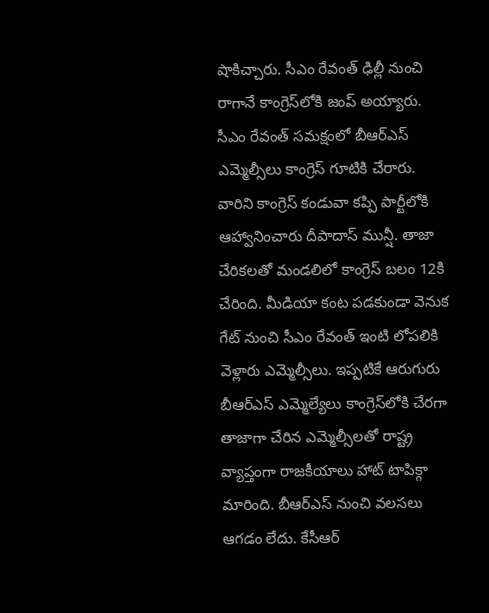షాకిచ్చారు. సీఎం రేవంత్ ఢిల్లీ నుంచి రాగానే కాంగ్రెస్‌లోకి జంప్‌ అయ్యారు. సీఎం రేవంత్‌ సమక్షంలో బీఆర్ఎస్ ఎమ్మెల్సీలు కాంగ్రెస్ గూటికి చేరారు. వారిని కాంగ్రెస్‌ కండువా కప్పి పార్టీలోకి ఆహ్వానించారు దీపాదాస్‌ మున్షీ. తాజా చేరికలతో మండలిలో కాంగ్రెస్ బలం 12కి చేరింది. మీడియా కంట పడకుండా వెనుక గేట్‌ నుంచి సీఎం రేవంత్ ఇంటి లోపలికి వెళ్లారు ఎమ్మెల్సీలు. ఇప్పటికే ఆరుగురు బీఆర్‌ఎస్ ఎమ్మెల్యేలు కాంగ్రెస్‌లోకి చేరగా తాజాగా చేరిన ఎమ్మెల్సీలతో రాష్ట్ర వ్యాప్తంగా రాజకీయాలు హాట్ టాపిక్గా మారింది. బీఆర్ఎస్ నుంచి వలసలు ఆగడం లేదు. కేసీఆర్‌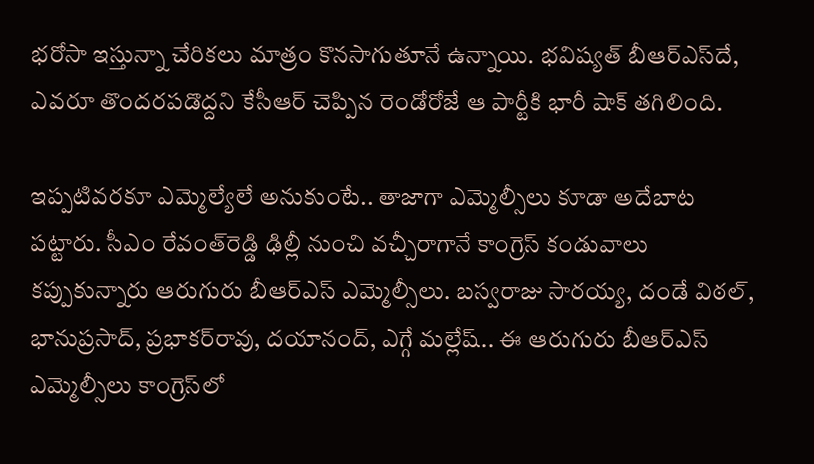భరోసా ఇస్తున్నా చేరికలు మాత్రం కొనసాగుతూనే ఉన్నాయి. భవిష్యత్‌ బీఆర్‌ఎస్‌దే, ఎవరూ తొందరపడొద్దని కేసీఆర్‌ చెప్పిన రెండోరోజే ఆ పార్టీకి భారీ షాక్‌ తగిలింది.

ఇప్పటివరకూ ఎమ్మెల్యేలే అనుకుంటే.. తాజాగా ఎమ్మెల్సీలు కూడా అదేబాట పట్టారు. సీఎం రేవంత్‌రెడ్డి ఢిల్లీ నుంచి వచ్చీరాగానే కాంగ్రెస్‌ కండువాలు కప్పుకున్నారు ఆరుగురు బీఆర్‌ఎస్‌ ఎమ్మెల్సీలు. బస్వరాజు సారయ్య, దండే విఠల్, భానుప్రసాద్, ప్రభాకర్‌రావు, దయానంద్, ఎగ్గే మల్లేష్.. ఈ ఆరుగురు బీఆర్‌ఎస్‌ ఎమ్మెల్సీలు కాంగ్రెస్‌లో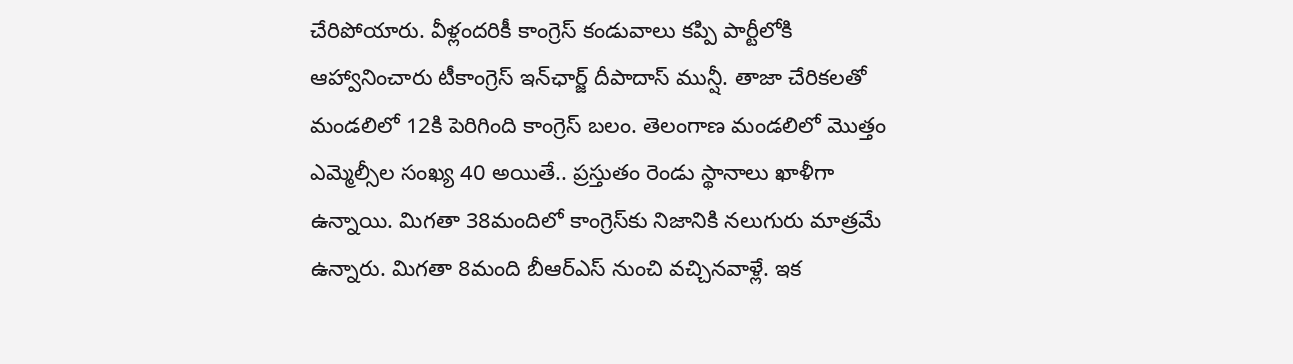చేరిపోయారు. వీళ్లందరికీ కాంగ్రెస్‌ కండువాలు కప్పి పార్టీలోకి ఆహ్వానించారు టీకాంగ్రెస్‌ ఇన్‌ఛార్జ్‌ దీపాదాస్‌ మున్షీ. తాజా చేరికలతో మండలిలో 12కి పెరిగింది కాంగ్రెస్‌ బలం. తెలంగాణ మండలిలో మొత్తం ఎమ్మెల్సీల సంఖ్య 40 అయితే.. ప్రస్తుతం రెండు స్థానాలు ఖాళీగా ఉన్నాయి. మిగతా 38మందిలో కాంగ్రెస్‌కు నిజానికి నలుగురు మాత్రమే ఉన్నారు. మిగతా 8మంది బీఆర్‌ఎస్‌ నుంచి వచ్చినవాళ్లే. ఇక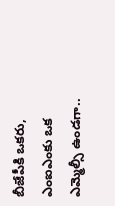బీజేపీకి ఒకరు, ఎంఐఎంకు ఒక ఎమ్మెల్సీ ఉండగా..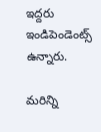ఇద్దరు ఇండిపెండెంట్స్‌ ఉన్నారు.

మరిన్ని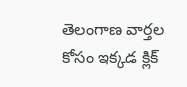తెలంగాణ వార్తల కోసం ఇక్కడ క్లిక్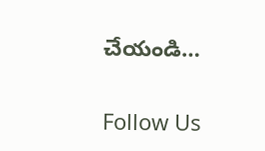చేయండి…

Follow Us